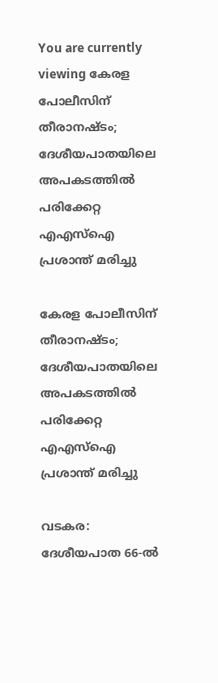You are currently viewing കേരള പോലീസിന് തീരാനഷ്ടം; ദേശീയപാതയിലെ അപകടത്തിൽ പരിക്കേറ്റ എഎസ്‌ഐ പ്രശാന്ത് മരിച്ചു

കേരള പോലീസിന് തീരാനഷ്ടം; ദേശീയപാതയിലെ അപകടത്തിൽ പരിക്കേറ്റ എഎസ്‌ഐ പ്രശാന്ത് മരിച്ചു

വടകര: ദേശീയപാത 66-ൽ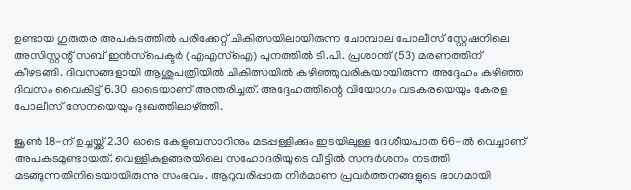ഉണ്ടായ ഗുരുതര അപകടത്തിൽ പരിക്കേറ്റ് ചികിത്സയിലായിരുന്ന ചോമ്പാല പോലീസ് സ്റ്റേഷനിലെ അസിസ്റ്റന്റ് സബ് ഇൻസ്‌പെക്ടർ (എഎസ്‌ഐ) പുനത്തിൽ ടി.പി. പ്രശാന്ത് (53) മരണത്തിന് കീഴടങ്ങി. ദിവസങ്ങളായി ആശുപത്രിയിൽ ചികിത്സയിൽ കഴിഞ്ഞുവരികയായിരുന്ന അദ്ദേഹം കഴിഞ്ഞ ദിവസം വൈകിട്ട് 6.30 ഓടെയാണ് അന്തരിച്ചത്. അദ്ദേഹത്തിന്റെ വിയോഗം വടകരയെയും കേരള പോലീസ് സേനയെയും ദുഃഖത്തിലാഴ്ത്തി.

ജൂൺ 18-ന് ഉച്ചയ്ക്ക് 2.30 ഓടെ കേളുബസാറിനും മടപ്പള്ളിക്കും ഇടയിലുള്ള ദേശീയപാത 66-ൽ വെച്ചാണ് അപകടമുണ്ടായത്. വെള്ളികുളങ്ങരയിലെ സഹോദരിയുടെ വീട്ടിൽ സന്ദർശനം നടത്തി മടങ്ങുന്നതിനിടെയായിരുന്നു സംഭവം. ആറുവരിപ്പാത നിർമാണ പ്രവർത്തനങ്ങളുടെ ഭാഗമായി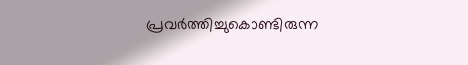പ്രവർത്തിച്ചുകൊണ്ടിരുന്ന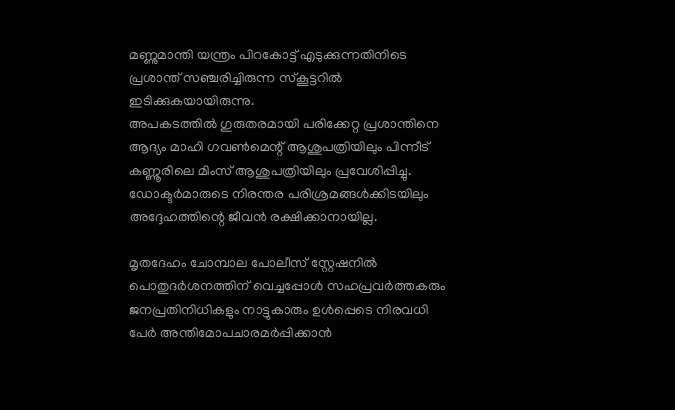മണ്ണുമാന്തി യന്ത്രം പിറകോട്ട് എടുക്കുന്നതിനിടെ പ്രശാന്ത് സഞ്ചരിച്ചിരുന്ന സ്കൂട്ടറിൽ ഇടിക്കുകയായിരുന്നു.
അപകടത്തിൽ ഗുരുതരമായി പരിക്കേറ്റ പ്രശാന്തിനെ ആദ്യം മാഹി ഗവൺമെന്റ് ആശുപത്രിയിലും പിന്നീട് കണ്ണൂരിലെ മിംസ് ആശുപത്രിയിലും പ്രവേശിപ്പിച്ചു. ഡോക്ടർമാരുടെ നിരന്തര പരിശ്രമങ്ങൾക്കിടയിലും അദ്ദേഹത്തിന്റെ ജീവൻ രക്ഷിക്കാനായില്ല.

മൃതദേഹം ചോമ്പാല പോലീസ് സ്റ്റേഷനിൽ പൊതുദർശനത്തിന് വെച്ചപ്പോൾ സഹപ്രവർത്തകരും ജനപ്രതിനിധികളും നാട്ടുകാരും ഉൾപ്പെടെ നിരവധി പേർ അന്തിമോപചാരമർപ്പിക്കാൻ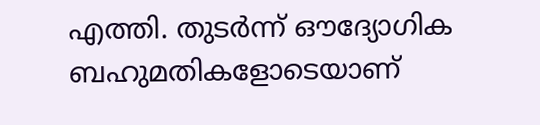എത്തി. തുടർന്ന് ഔദ്യോഗിക ബഹുമതികളോടെയാണ്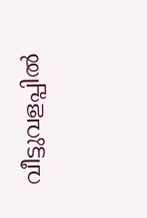വീട്ടുവളപ്പിൽ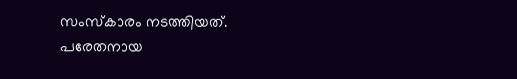സംസ്കാരം നടത്തിയത്.
പരേതനായ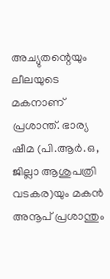അച്യുതന്റെയും ലീലയുടെ മകനാണ് പ്രശാന്ത്. ഭാര്യ ഷീമ (പി.ആർ.ഒ, ജില്ലാ ആശുപത്രി വടകര)യും മകൻ അനൂപ് പ്രശാന്തും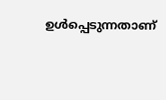ഉൾപ്പെടുന്നതാണ്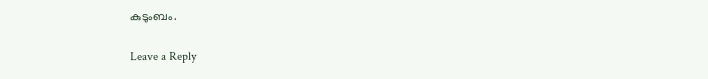കുടുംബം.

Leave a Reply